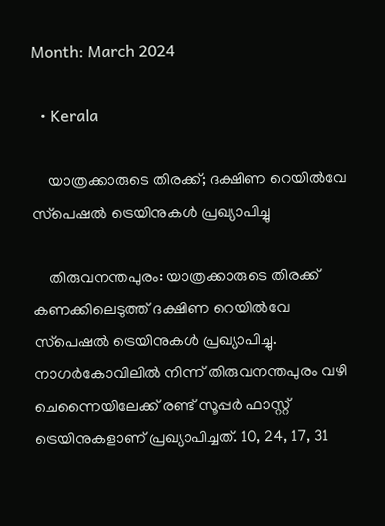Month: March 2024

  • Kerala

    യാത്രക്കാരുടെ തിരക്ക്; ദക്ഷിണ റെയില്‍വേ സ്‌പെഷല്‍ ട്രെയിനുകള്‍ പ്രഖ്യാപിച്ചു

    തിരുവനന്തപുരം: യാത്രക്കാരുടെ തിരക്ക് കണക്കിലെടുത്ത് ദക്ഷിണ റെയില്‍വേ സ്‌പെഷല്‍ ട്രെയിനുകള്‍ പ്രഖ്യാപിച്ചു. നാഗര്‍കോവിലില്‍ നിന്ന് തിരുവനന്തപുരം വഴി ചെന്നൈയിലേക്ക് രണ്ട് സൂപ്പര്‍ ഫാസ്റ്റ് ട്രെയിനുകളാണ് പ്രഖ്യാപിച്ചത്. 10, 24, 17, 31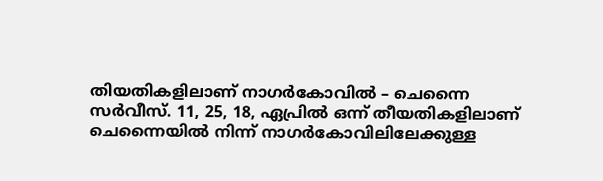തിയതികളിലാണ് നാഗര്‍കോവില്‍ – ചെന്നൈ സര്‍വീസ്. 11, 25, 18, ഏപ്രില്‍ ഒന്ന് തീയതികളിലാണ് ചെന്നൈയില്‍ നിന്ന് നാഗര്‍കോവിലിലേക്കുള്ള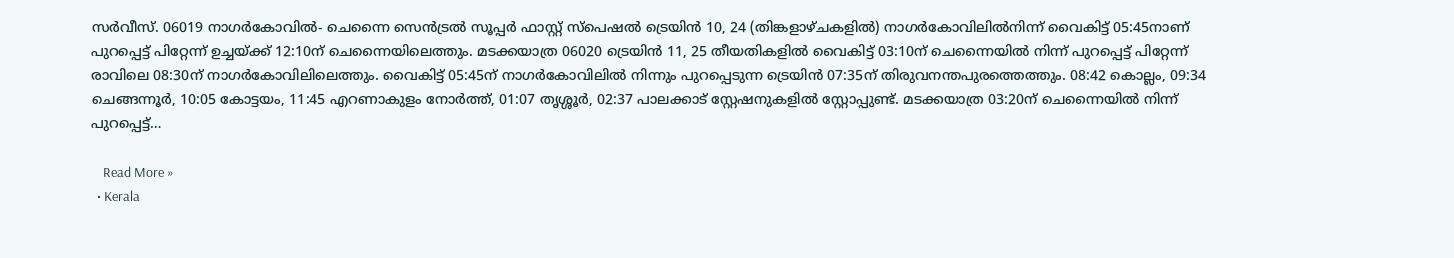സര്‍വീസ്. 06019 നാഗര്‍കോവില്‍- ചെന്നൈ സെന്‍ട്രല്‍ സൂപ്പര്‍ ഫാസ്റ്റ് സ്‌പെഷല്‍ ട്രെയിന്‍ 10, 24 (തിങ്കളാഴ്ചകളില്‍) നാഗര്‍കോവിലില്‍നിന്ന് വൈകിട്ട് 05:45നാണ് പുറപ്പെട്ട് പിറ്റേന്ന് ഉച്ചയ്‌ക്ക് 12:10ന് ചെന്നൈയിലെത്തും. മടക്കയാത്ര 06020 ട്രെയിന്‍ 11, 25 തീയതികളില്‍ വൈകിട്ട് 03:10ന് ചെന്നൈയില്‍ നിന്ന് പുറപ്പെട്ട് പിറ്റേന്ന് രാവിലെ 08:30ന് നാഗര്‍കോവിലിലെത്തും. വൈകിട്ട് 05:45ന് നാഗര്‍കോവിലില്‍ നിന്നും പുറപ്പെടുന്ന ട്രെയിന്‍ 07:35ന് തിരുവനന്തപുരത്തെത്തും. 08:42 കൊല്ലം, 09:34 ചെങ്ങന്നൂര്‍, 10:05 കോട്ടയം, 11:45 എറണാകുളം നോര്‍ത്ത്, 01:07 തൃശ്ശൂര്‍, 02:37 പാലക്കാട് സ്റ്റേഷനുകളില്‍ സ്റ്റോപ്പുണ്ട്. മടക്കയാത്ര 03:20ന് ചെന്നൈയില്‍ നിന്ന് പുറപ്പെട്ട്…

    Read More »
  • Kerala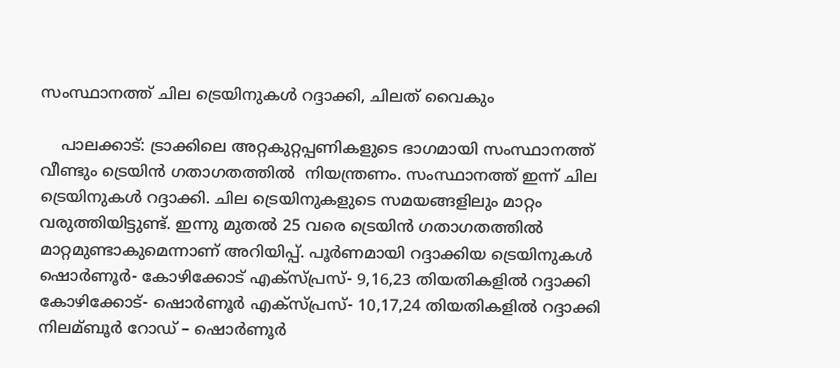സംസ്ഥാനത്ത് ചില ട്രെയിനുകള്‍ റദ്ദാക്കി, ചിലത് വൈകും

    പാലക്കാട്: ട്രാക്കിലെ അറ്റകുറ്റപ്പണികളുടെ ഭാഗമായി സംസ്ഥാനത്ത് വീണ്ടും ട്രെയിൻ ഗതാഗതത്തില്‍  നിയന്ത്രണം. സംസ്ഥാനത്ത് ഇന്ന് ചില ട്രെയിനുകള്‍ റദ്ദാക്കി. ചില ട്രെയിനുകളുടെ സമയങ്ങളിലും മാറ്റം വരുത്തിയിട്ടുണ്ട്. ഇന്നു മുതല്‍ 25 വരെ ട്രെയിൻ ഗതാഗതത്തില്‍ മാറ്റമുണ്ടാകുമെന്നാണ് അറിയിപ്പ്. പൂർണമായി റദ്ദാക്കിയ ട്രെയിനുകള്‍ ഷൊർണൂർ- കോഴിക്കോട് എക്സ്പ്രസ്- 9,16,23 തിയതികളില്‍ റദ്ദാക്കി കോഴിക്കോട്- ഷൊർണൂർ എക്സ്പ്രസ്- 10,17,24 തിയതികളില്‍ റദ്ദാക്കി നിലമ്ബൂർ റോഡ് – ഷൊർണൂർ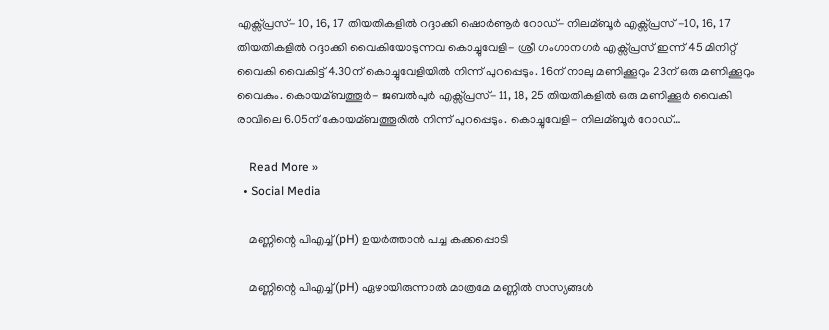എക്സ്പ്രസ്- 10, 16, 17 തിയതികളില്‍ റദ്ദാക്കി ഷൊർണൂർ റോഡ്- നിലമ്ബൂർ എക്സ്പ്രസ് -10, 16, 17 തിയതികളില്‍ റദ്ദാക്കി വൈകിയോടുന്നവ കൊച്ചുവേളി- ശ്രീ ഗംഗാനഗർ എക്സ്പ്രസ് ഇന്ന് 45 മിനിറ്റ് വൈകി വൈകിട്ട് 4.30ന് കൊച്ചുവേളിയില്‍ നിന്ന് പുറപ്പെടും. 16ന് നാലു മണിക്കൂറും 23ന് ഒരു മണിക്കൂറും വൈകും. കൊയമ്ബത്തൂർ- ജബല്‍പുർ എക്സ്പ്രസ്- 11, 18, 25 തിയതികളില്‍ ഒരു മണിക്കൂർ വൈകി രാവിലെ 6.05ന് കോയമ്ബത്തൂരില്‍ നിന്ന് പുറപ്പെടും. കൊച്ചുവേളി- നിലമ്ബൂർ റോഡ്…

    Read More »
  • Social Media

    മണ്ണിന്റെ പിഎച്ച്(pH) ഉയർത്താൻ പച്ച കക്കപ്പൊടി

    മണ്ണിന്റെ പിഎച്ച്(pH) ഏഴായിരുന്നാൽ മാത്രമേ മണ്ണിൽ സസ്യങ്ങൾ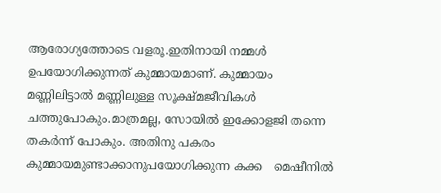ആരോഗ്യത്തോടെ വളരൂ.ഇതിനായി നമ്മൾ ഉപയോഗിക്കുന്നത് കുമ്മായമാണ്. കുമ്മായം മണ്ണിലിട്ടാൽ മണ്ണിലുള്ള സൂക്ഷ്മജീവികൾ ചത്തുപോകും.മാത്രമല്ല, സോയിൽ ഇക്കോളജി തന്നെ തകർന്ന് പോകും. അതിനു പകരം  കുമ്മായമുണ്ടാക്കാനുപയോഗിക്കുന്ന കക്ക   മെഷീനിൽ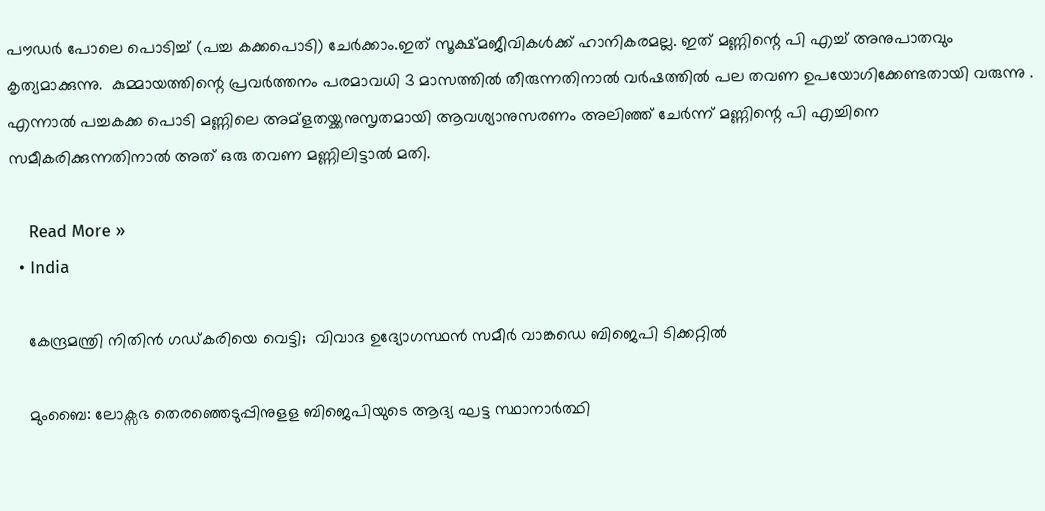പൗഡർ പോലെ പൊടിച്ച് (പച്ച കക്കപൊടി) ചേർക്കാം.ഇത് സൂക്ഷ്മജീവികൾക്ക് ഹാനികരമല്ല. ഇത് മണ്ണിന്റെ പി എച്ച് അനുപാതവും കൃത്യമാക്കുന്നു.  കുമ്മായത്തിന്റെ പ്രവർത്തനം പരമാവധി 3 മാസത്തിൽ തീരുന്നതിനാൽ വർഷത്തിൽ പല തവണ ഉപയോഗിക്കേണ്ടതായി വരുന്നു . എന്നാൽ പച്ചകക്ക പൊടി മണ്ണിലെ അമ്‌ളതയ്ക്കനുസൃതമായി ആവശ്യാനുസരണം അലിഞ്ഞ് ചേർന്ന് മണ്ണിന്റെ പി എച്ചിനെ സമീകരിക്കുന്നതിനാൽ അത്‌ ഒരു തവണ മണ്ണിലിട്ടാൽ മതി.

    Read More »
  • India

    കേന്ദ്രമന്ത്രി നിതിൻ ഗഡ്കരിയെ വെട്ടി;  വിവാദ ഉദ്യോഗസ്ഥൻ സമീർ വാങ്കഡെ ബിജെപി ടിക്കറ്റില്‍

    മുംബൈ: ലോക്സഭ തെരഞ്ഞെടുപ്പിനുളള ബിജെപിയുടെ ആദ്യ ഘട്ട സ്ഥാനാർത്ഥി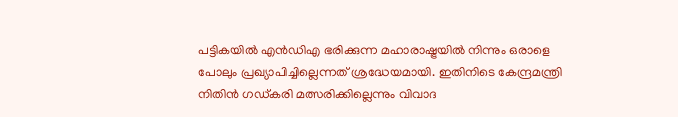പട്ടികയില്‍ എൻഡിഎ ഭരിക്കുന്ന മഹാരാഷ്ട്രയില്‍ നിന്നും ഒരാളെ പോലും പ്രഖ്യാപിച്ചില്ലെന്നത് ശ്രദ്ധേയമായി. ഇതിനിടെ കേന്ദ്രമന്ത്രി നിതിൻ ഗഡ്കരി മത്സരിക്കില്ലെന്നും വിവാദ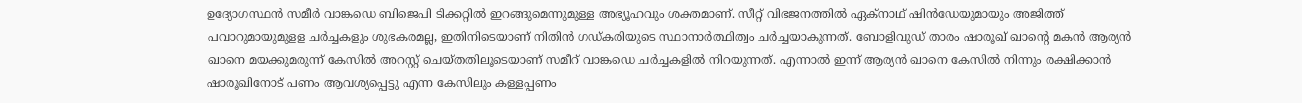ഉദ്യോഗസ്ഥൻ സമീർ വാങ്കഡെ ബിജെപി ടിക്കറ്റില്‍ ഇറങ്ങുമെന്നുമുള്ള അഭ്യൂഹവും ശക്തമാണ്. സീറ്റ് വിഭജനത്തില്‍ ഏക്നാഥ് ഷിൻഡേയുമായും അജിത്ത് പവാറുമായുമുളള ച‍ർച്ചകളും ശുഭകരമല്ല, ഇതിനിടെയാണ് നിതിൻ ഗഡ്കരിയുടെ സ്ഥാനാർത്ഥിത്വം ചർച്ചയാകുന്നത്. ബോളിവുഡ് താരം ഷാരൂഖ് ഖാന്‍റെ മകന്‍ ആര്യന്‍ ഖാനെ മയക്കുമരുന്ന് കേസില്‍ അറസ്റ്റ് ചെയ്തതിലൂടെയാണ് സമീറ് വാങ്കഡെ ചര്‍ച്ചകളില്‍ നിറയുന്നത്. എന്നാല്‍ ഇന്ന് ആര്യൻ ഖാനെ കേസില്‍ നിന്നും രക്ഷിക്കാൻ ഷാരൂഖിനോട് പണം ആവശ്യപ്പെട്ടു എന്ന കേസിലും കള്ളപ്പണം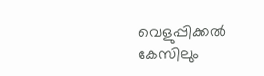വെളുപ്പിക്കല്‍ കേസിലും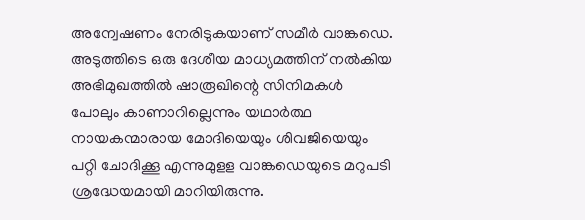അന്വേഷണം നേരിടുകയാണ് സമീര്‍ വാങ്കഡെ. അടുത്തിടെ ഒരു ദേശീയ മാധ്യമത്തിന് നല്‍കിയ അഭിമുഖത്തില്‍ ഷാരൂഖിന്റെ സിനിമകള്‍ പോലും കാണാറില്ലെന്നും യഥാര്‍ത്ഥ നായകന്മാരായ മോദിയെയും ശിവജിയെയും പറ്റി ചോദിക്കൂ എന്നുമുളള വാങ്കഡെയുടെ മറുപടി ശ്രദ്ധേയമായി മാറിയിരുന്നു.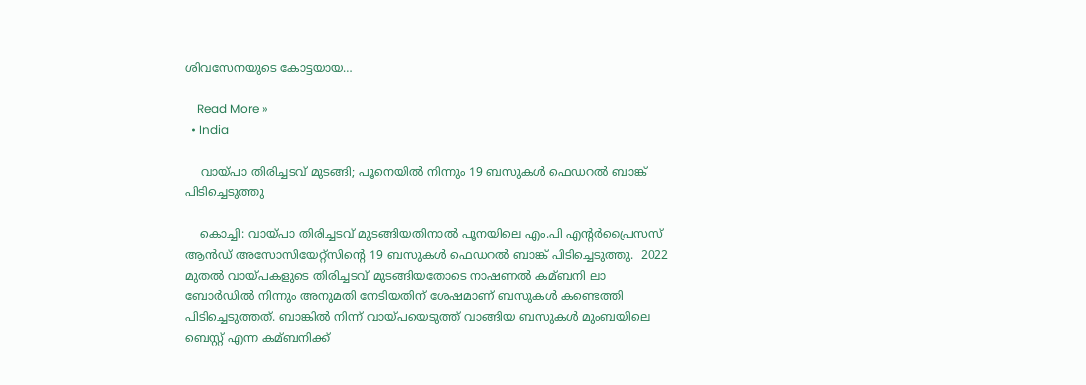ശിവസേനയുടെ കോട്ടയായ…

    Read More »
  • India

    വായ്പാ തിരിച്ചടവ് മുടങ്ങി; പൂനെയിൽ നിന്നും 19 ബസുകൾ ഫെഡറൽ ബാങ്ക് പിടിച്ചെടുത്തു

    കൊച്ചി: വായ്പാ തിരിച്ചടവ് മുടങ്ങിയതിനാല്‍ പൂനയിലെ എം.പി എന്റർപ്രൈസസ് ആൻഡ് അസോസിയേറ്റ്സിന്റെ 19 ബസുകള്‍ ഫെഡറല്‍ ബാങ്ക് പിടിച്ചെടുത്തു.  2022 മുതല്‍ വായ്പകളുടെ തിരിച്ചടവ് മുടങ്ങിയതോടെ നാഷണല്‍ കമ്ബനി ലാ ബോർഡില്‍ നിന്നും അനുമതി നേടിയതിന് ശേഷമാണ് ബസുകള്‍ കണ്ടെത്തി പിടിച്ചെടുത്തത്. ബാങ്കില്‍ നിന്ന് വായ്പയെടുത്ത് വാങ്ങിയ ബസുകള്‍ മുംബയിലെ ബെസ്റ്റ് എന്ന കമ്ബനിക്ക്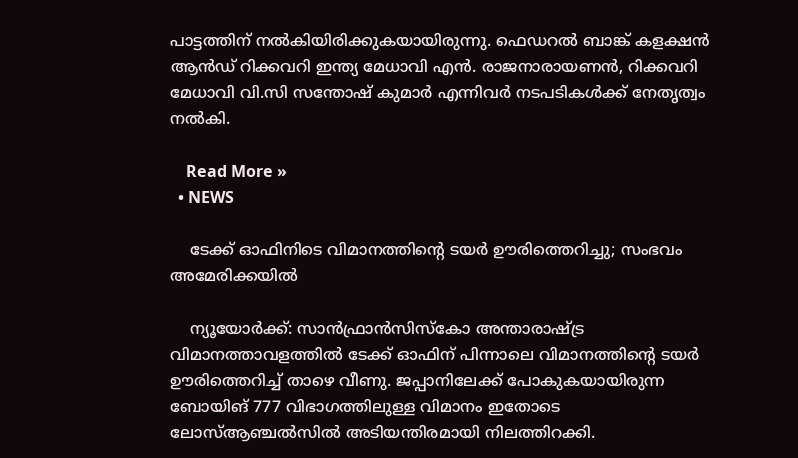പാട്ടത്തിന് നല്‍കിയിരിക്കുകയായിരുന്നു. ഫെഡറല്‍ ബാങ്ക് കളക്ഷൻ ആൻഡ് റിക്കവറി ഇന്ത്യ മേധാവി എൻ. രാജനാരായണൻ, റിക്കവറി മേധാവി വി.സി സന്തോഷ് കുമാർ എന്നിവർ നടപടികള്‍ക്ക് നേതൃത്വം നല്‍കി.

    Read More »
  • NEWS

    ടേക്ക് ഓഫിനിടെ വിമാനത്തിന്റെ ടയര്‍ ഊരിത്തെറിച്ചു; സംഭവം അമേരിക്കയിൽ

    ന്യൂയോർക്ക്: സാന്‍ഫ്രാന്‍സിസ്‌കോ അന്താരാഷ്ട്ര വിമാനത്താവളത്തില്‍ ടേക്ക് ഓഫിന് പിന്നാലെ വിമാനത്തിന്റെ ടയര്‍ ഊരിത്തെറിച്ച്‌ താഴെ വീണു. ജപ്പാനിലേക്ക് പോകുകയായിരുന്ന ബോയിങ് 777 വിഭാഗത്തിലുള്ള വിമാനം ഇതോടെ ലോസ്‌ആഞ്ചല്‍സില്‍ അടിയന്തിരമായി നിലത്തിറക്കി.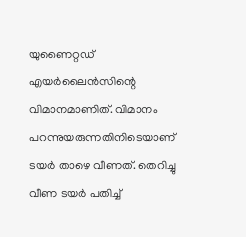യുണൈറ്റഡ് എയര്‍ലൈന്‍സിന്റെ വിമാനമാണിത്. വിമാനം പറന്നുയരുന്നതിനിടെയാണ്  ടയര്‍ താഴെ വീണത്. തെറിച്ചു വീണ ടയര്‍ പതിച്ച്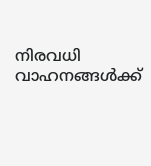നിരവധി  വാഹനങ്ങള്‍ക്ക്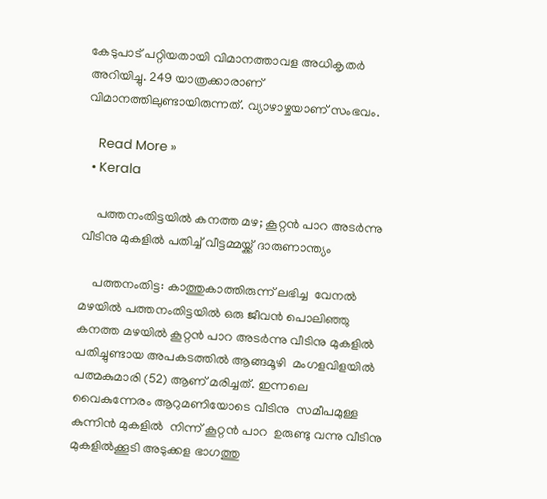കേടുപാട് പറ്റിയതായി വിമാനത്താവള അധികൃതര്‍ അറിയിച്ചു. 249 യാത്രക്കാരാണ് വിമാനത്തിലുണ്ടായിരുന്നത്. വ്യാഴാഴ്ചയാണ് സംഭവം.

    Read More »
  • Kerala

    പത്തനംതിട്ടയിൽ കനത്ത മഴ; കൂറ്റൻ പാറ അടർന്നു വീടിനു മുകളിൽ പതിച്ച് വീട്ടമ്മയ്ക്ക് ദാരുണാന്ത്യം

    പത്തനംതിട്ട: കാത്തുകാത്തിരുന്ന് ലഭിച്ച  വേനൽ മഴയിൽ പത്തനംതിട്ടയിൽ ഒരു ജീവൻ പൊലിഞ്ഞു കനത്ത മഴയിൽ കൂറ്റൻ പാറ അടർന്നു വീടിനു മുകളിൽ പതിച്ചുണ്ടായ അപകടത്തിൽ ആങ്ങമൂഴി  മംഗളവിളയിൽ പത്മകുമാരി (52) ആണ് മരിച്ചത്. ഇന്നലെ വൈകുന്നേരം ആറുമണിയോടെ വീടിനു  സമീപമുള്ള കുന്നിൻ മുകളിൽ  നിന്ന് കൂറ്റൻ പാറ  ഉരുണ്ടു വന്നു വീടിനു  മുകളിൽക്കൂടി അടുക്കള ഭാഗത്തു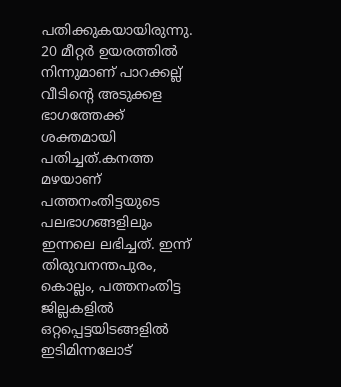പതിക്കുകയായിരുന്നു. 20 മീറ്റർ ഉയരത്തിൽ നിന്നുമാണ് പാറക്കല്ല് വീടിന്റെ അടുക്കള ഭാഗത്തേക്ക് ശക്തമായി പതിച്ചത്.കനത്ത മഴയാണ് പത്തനംതിട്ടയുടെ പലഭാഗങ്ങളിലും ഇന്നലെ ലഭിച്ചത്. ഇന്ന് തിരുവനന്തപുരം, കൊല്ലം, പത്തനംതിട്ട ജില്ലകളിൽ ഒറ്റപ്പെട്ടയിടങ്ങളിൽ ഇടിമിന്നലോട്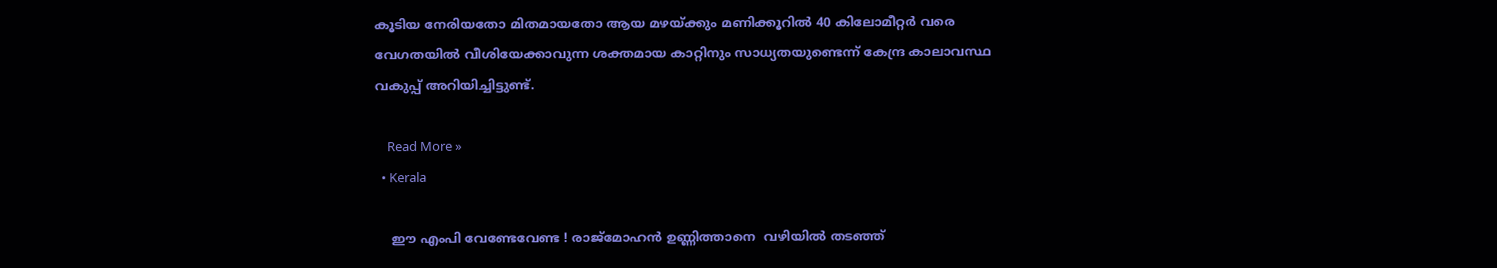കൂടിയ നേരിയതോ മിതമായതോ ആയ മഴയ്ക്കും മണിക്കൂറിൽ 40 കിലോമീറ്റർ വരെ വേഗതയിൽ വീശിയേക്കാവുന്ന ശക്തമായ കാറ്റിനും സാധ്യതയുണ്ടെന്ന് കേന്ദ്ര കാലാവസ്ഥ വകുപ്പ് അറിയിച്ചിട്ടുണ്ട്.

    Read More »
  • Kerala

    ഈ‌ എംപി വേണ്ടേവേണ്ട ! രാജ്‌മോഹൻ ഉണ്ണിത്താനെ  വഴിയില്‍ തടഞ്ഞ്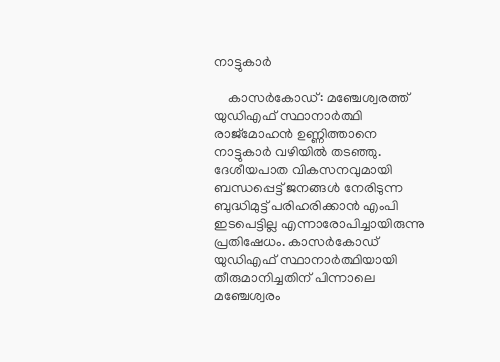നാട്ടുകാർ

    കാസർകോഡ്: മഞ്ചേശ്വരത്ത്‌ യുഡിഎഫ് സ്ഥാനാർത്ഥി രാജ്മോഹൻ ഉണ്ണിത്താനെ നാട്ടുകാർ വഴിയില്‍ തടഞ്ഞു. ദേശീയപാത വികസനവുമായി ബന്ധപ്പെട്ട് ജനങ്ങള്‍ നേരിടുന്ന ബുദ്ധിമുട്ട്‌ പരിഹരിക്കാൻ എംപി ഇടപെട്ടില്ല എന്നാരോപിച്ചായിരുന്നു പ്രതിഷേധം. കാസർകോഡ് യുഡിഎഫ് സ്ഥാനാർത്ഥിയായി തീരുമാനിച്ചതിന് പിന്നാലെ മഞ്ചേശ്വരം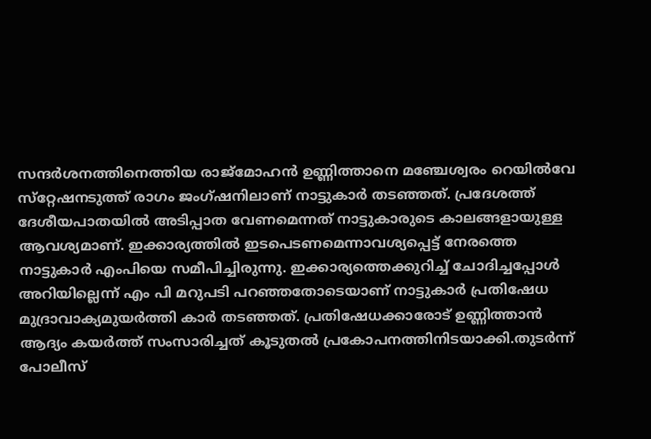സന്ദർശനത്തിനെത്തിയ രാജ്‌മോഹൻ ഉണ്ണിത്താനെ മഞ്ചേശ്വരം റെയില്‍വേ സ്‌റ്റേഷനടുത്ത്‌ രാഗം ജംഗ്‌ഷനിലാണ്‌ നാട്ടുകാർ തടഞ്ഞത്‌. പ്രദേശത്ത് ദേശീയപാതയില്‍ അടിപ്പാത വേണമെന്നത് നാട്ടുകാരുടെ കാലങ്ങളായുള്ള ആവശ്യമാണ്‌. ഇക്കാര്യത്തില്‍ ഇടപെടണമെന്നാവശ്യപ്പെട്ട് നേരത്തെ നാട്ടുകാർ എംപിയെ സമീപിച്ചിരുന്നു. ഇക്കാര്യത്തെക്കുറിച്ച്‌ ചോദിച്ചപ്പോള്‍ അറിയില്ലെന്ന് എം പി മറുപടി പറഞ്ഞതോടെയാണ് നാട്ടുകാർ പ്രതിഷേധ മുദ്രാവാക്യമുയർത്തി കാർ തടഞ്ഞത്. പ്രതിഷേധക്കാരോട് ഉണ്ണിത്താൻ ആദ്യം കയർത്ത് സംസാരിച്ചത് കൂടുതൽ പ്രകോപനത്തിനിടയാക്കി.തുടർന്ന് പോലീസ്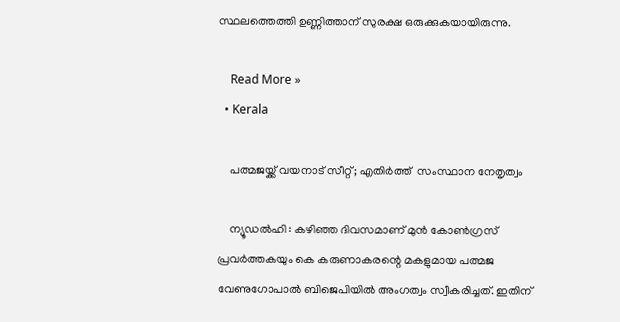സ്ഥലത്തെത്തി ഉണ്ണിത്താന് സുരക്ഷ ഒരുക്കുകയായിരുന്നു.

    Read More »
  • Kerala

    പത്മജയ്ക്ക് വയനാട് സീറ്റ്; എതിർത്ത്  സംസ്ഥാന നേതൃത്വം

    ന്യൂഡൽഹി : കഴിഞ്ഞ ദിവസമാണ് മുൻ കോണ്‍ഗ്രസ് പ്രവർത്തകയും കെ കരുണാകരന്റെ മകളുമായ പത്മജ വേണുഗോപാല്‍ ബിജെപിയില്‍ അംഗത്വം സ്വീകരിച്ചത്. ഇതിന്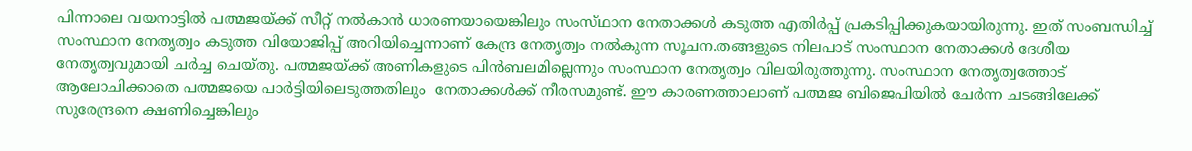പിന്നാലെ വയനാട്ടിൽ പത്മജയ്ക്ക് സീറ്റ് നൽകാൻ ധാരണയായെങ്കിലും സംസ്‌ഥാന നേതാക്കൾ കടുത്ത എതിർപ്പ് പ്രകടിപ്പിക്കുകയായിരുന്നു. ഇത് സംബന്ധിച്ച്‌ സംസ്ഥാന നേതൃത്വം കടുത്ത വിയോജിപ്പ് അറിയിച്ചെന്നാണ് കേന്ദ്ര നേതൃത്വം നൽകുന്ന സൂചന.തങ്ങളുടെ നിലപാട് സംസ്ഥാന നേതാക്കള്‍ ദേശീയ നേതൃത്വവുമായി ചർച്ച ചെയ്തു. പത്മജയ്ക്ക് അണികളുടെ പിൻബലമില്ലെന്നും സംസ്ഥാന നേതൃത്വം വിലയിരുത്തുന്നു. സംസ്ഥാന നേതൃത്വത്തോട് ആലോചിക്കാതെ പത്മജയെ പാർട്ടിയിലെടുത്തതിലും  നേതാക്കള്‍ക്ക് നീരസമുണ്ട്. ഈ കാരണത്താലാണ് പത്മജ ബിജെപിയില്‍ ചേർന്ന ചടങ്ങിലേക്ക് സുരേന്ദ്രനെ ക്ഷണിച്ചെങ്കിലും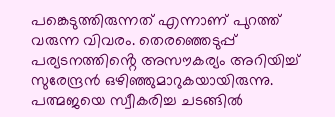പങ്കെടുത്തിരുന്നത് എന്നാണ് പുറത്ത് വരുന്ന വിവരം. തെരഞ്ഞെടുപ്പ് പര്യടനത്തിൻ്റെ അസൗകര്യം അറിയിച്ച്‌ സുരേന്ദ്രന്‍ ഒഴിഞ്ഞുമാറുകയായിരുന്നു.  പത്മജയെ സ്വീകരിച്ച ചടങ്ങില്‍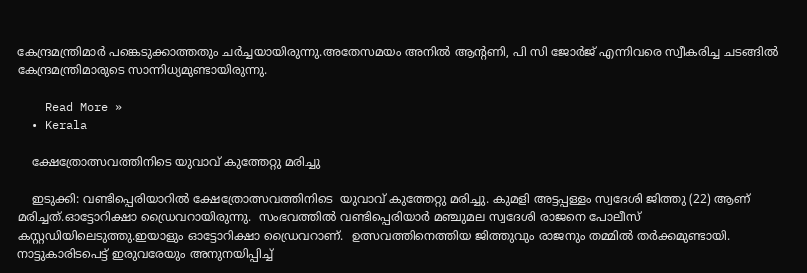കേന്ദ്രമന്ത്രിമാർ പങ്കെടുക്കാത്തതും ചർച്ചയായിരുന്നു.അതേസമയം അനില്‍ ആൻ്റണി, പി സി ജോർജ് എന്നിവരെ സ്വീകരിച്ച ചടങ്ങില്‍ കേന്ദ്രമന്ത്രിമാരുടെ സാന്നിധ്യമുണ്ടായിരുന്നു.

    Read More »
  • Kerala

    ക്ഷേത്രോത്സവത്തിനിടെ യുവാവ് കുത്തേറ്റു മരിച്ചു

    ഇടുക്കി: വണ്ടിപ്പെരിയാറില്‍ ക്ഷേത്രോത്സവത്തിനിടെ  യുവാവ് കുത്തേറ്റു മരിച്ചു. കുമളി അട്ടപ്പള്ളം സ്വദേശി ജിത്തു (22) ആണ് മരിച്ചത്.ഓട്ടോറിക്ഷാ ഡ്രൈവറായിരുന്നു.  സംഭവത്തില്‍ വണ്ടിപ്പെരിയാര്‍ മഞ്ചുമല സ്വദേശി രാജനെ പോലീസ് കസ്റ്റഡിയിലെടുത്തു.ഇയാളും ഓട്ടോറിക്ഷാ ഡ്രൈവറാണ്.  ഉത്സവത്തിനെത്തിയ ജിത്തുവും രാജനും തമ്മില്‍ തര്‍ക്കമുണ്ടായി. നാട്ടുകാരിടപെട്ട് ഇരുവരേയും അനുനയിപ്പിച്ച്‌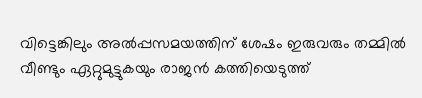വിട്ടെങ്കിലും അല്‍പ്പസമയത്തിന് ശേഷം ഇരുവരും തമ്മില്‍ വീണ്ടും ഏറ്റുമുട്ടുകയും രാജന്‍ കത്തിയെടുത്ത്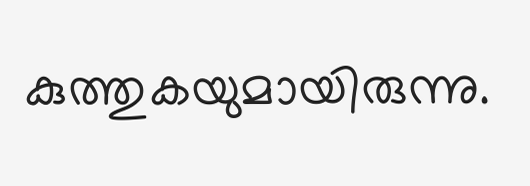കുത്തുകയുമായിരുന്നു.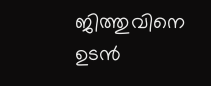ജിത്തുവിനെ ഉടന്‍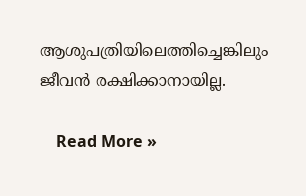ആശുപത്രിയിലെത്തിച്ചെങ്കിലും ജീവന്‍ രക്ഷിക്കാനായില്ല.

    Read More »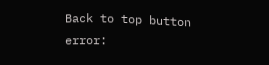Back to top button
error: